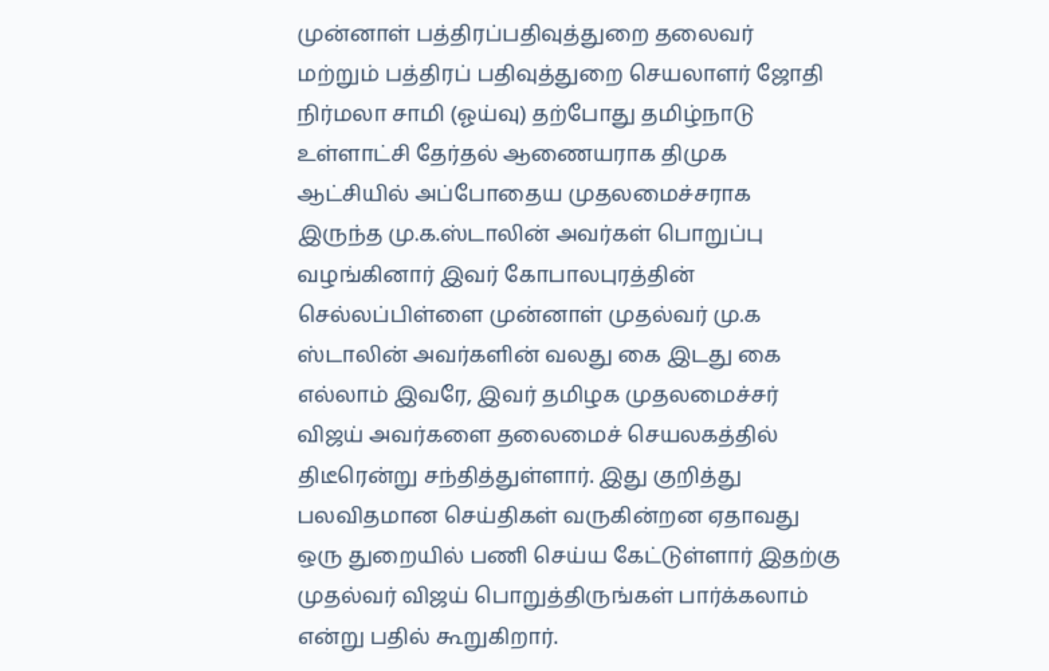முன்னாள் பத்திரப்பதிவுத்துறை தலைவர் மற்றும் பத்திரப் பதிவுத்துறை செயலாளர் ஜோதி நிர்மலா சாமி (ஓய்வு) தற்போது தமிழ்நாடு உள்ளாட்சி தேர்தல் ஆணையராக திமுக ஆட்சியில் அப்போதைய முதலமைச்சராக இருந்த மு.க.ஸ்டாலின் அவர்கள் பொறுப்பு வழங்கினார் இவர் கோபாலபுரத்தின் செல்லப்பிள்ளை முன்னாள் முதல்வர் மு.க ஸ்டாலின் அவர்களின் வலது கை இடது கை எல்லாம் இவரே, இவர் தமிழக முதலமைச்சர் விஜய் அவர்களை தலைமைச் செயலகத்தில் திடீரென்று சந்தித்துள்ளார். இது குறித்து பலவிதமான செய்திகள் வருகின்றன ஏதாவது ஒரு துறையில் பணி செய்ய கேட்டுள்ளார் இதற்கு முதல்வர் விஜய் பொறுத்திருங்கள் பார்க்கலாம் என்று பதில் கூறுகிறார்.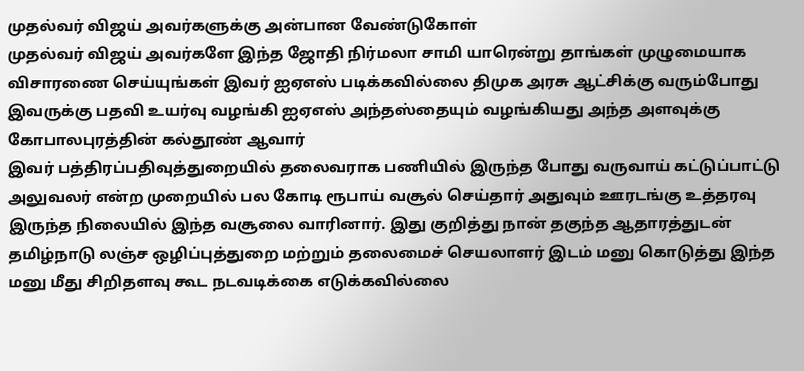முதல்வர் விஜய் அவர்களுக்கு அன்பான வேண்டுகோள்
முதல்வர் விஜய் அவர்களே இந்த ஜோதி நிர்மலா சாமி யாரென்று தாங்கள் முழுமையாக விசாரணை செய்யுங்கள் இவர் ஐஏஎஸ் படிக்கவில்லை திமுக அரசு ஆட்சிக்கு வரும்போது இவருக்கு பதவி உயர்வு வழங்கி ஐஏஎஸ் அந்தஸ்தையும் வழங்கியது அந்த அளவுக்கு கோபாலபுரத்தின் கல்தூண் ஆவார்
இவர் பத்திரப்பதிவுத்துறையில் தலைவராக பணியில் இருந்த போது வருவாய் கட்டுப்பாட்டு அலுவலர் என்ற முறையில் பல கோடி ரூபாய் வசூல் செய்தார் அதுவும் ஊரடங்கு உத்தரவு இருந்த நிலையில் இந்த வசூலை வாரினார். இது குறித்து நான் தகுந்த ஆதாரத்துடன் தமிழ்நாடு லஞ்ச ஒழிப்புத்துறை மற்றும் தலைமைச் செயலாளர் இடம் மனு கொடுத்து இந்த மனு மீது சிறிதளவு கூட நடவடிக்கை எடுக்கவில்லை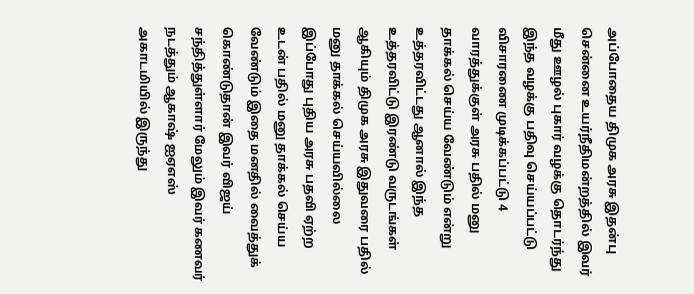அப்போதைய திமுக அரசு இதன்பு சென்னை உயர்நீதிமன்றத்தில் இவர் மீது ஊழல் புகார் வழக்கு தொடர்ந்து இந்த வழக்கு பதிவு செய்யப்பட்டு விசாரணை முடிக்கப்பட்டு 4 வாரத்துக்குள் அரசு பதில் மனு தாக்கல் செய்ய வேண்டும் என்று உத்தரவிட்டது ஆனால் இந்த உத்தரவிட்டு இரண்டு வருடங்கள் ஆகியும் திமுக அரசு இதுவரை பதில் மனு தாக்கல் செய்யவில்லை இப்போது புதிய அரசு பதவி ஏற்ற உடன் பதில் மனு தாக்கல் செய்ய வேண்டும் இதை மனதில் வைத்துக் கொண்டுதான் இவர் விஜய் சந்தித்துள்ளார் மேலும் இவர் கணவர் நடத்தும் ஆகாஷ் ஐஏஎஸ் அகாடமியில் இருந்து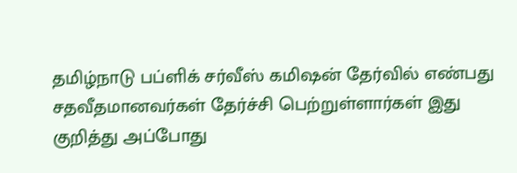தமிழ்நாடு பப்ளிக் சர்வீஸ் கமிஷன் தேர்வில் எண்பது சதவீதமானவர்கள் தேர்ச்சி பெற்றுள்ளார்கள் இது குறித்து அப்போது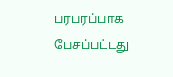பரபரப்பாக பேசப்பட்டது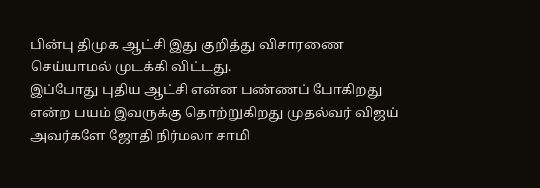பின்பு திமுக ஆட்சி இது குறித்து விசாரணை செய்யாமல் முடக்கி விட்டது.
இப்போது புதிய ஆட்சி என்ன பண்ணப் போகிறது என்ற பயம் இவருக்கு தொற்றுகிறது முதல்வர் விஜய் அவர்களே ஜோதி நிர்மலா சாமி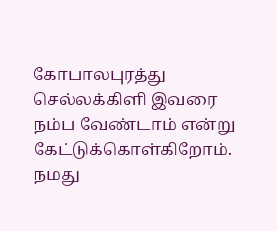கோபாலபுரத்து செல்லக்கிளி இவரை நம்ப வேண்டாம் என்று கேட்டுக்கொள்கிறோம்.
நமது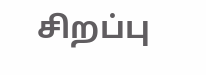சிறப்பு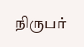நிருபர்